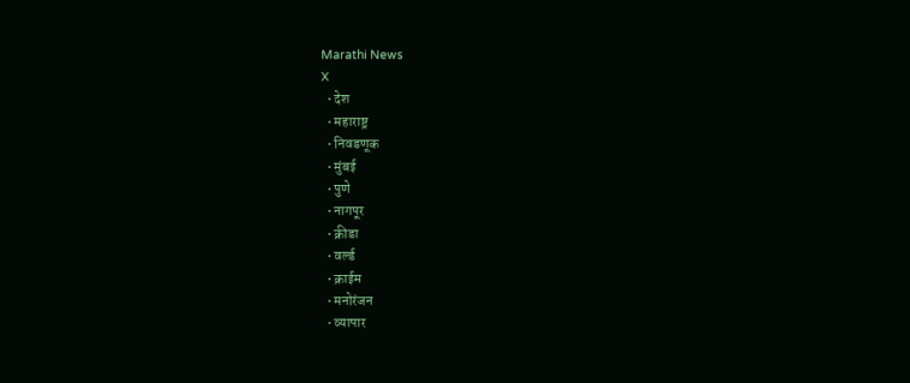Marathi News
X
  • देश
  • महाराष्ट्र
  • निवडणूक
  • मुंबई
  • पुणे
  • नागपूर
  • क्रीडा
  • वर्ल्ड
  • क्राईम
  • मनोरंजन
  • व्यापार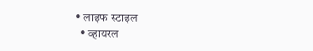• लाइफ स्टाइल
  • व्हायरल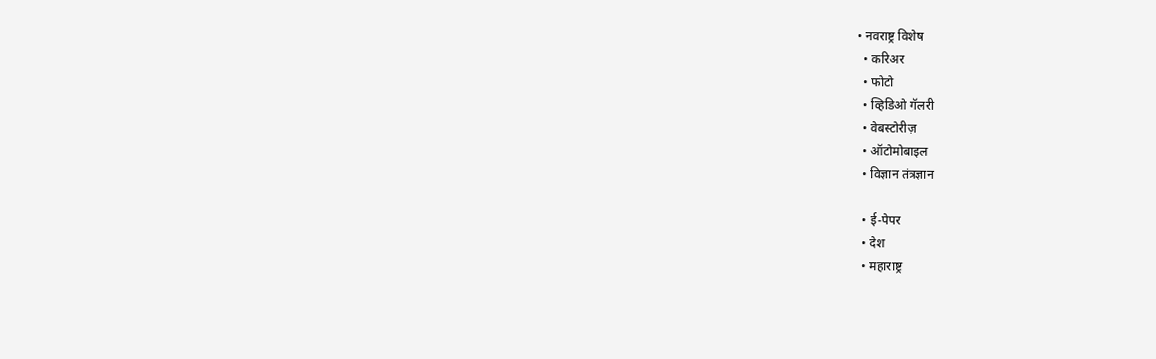• नवराष्ट्र विशेष
  • करिअर
  • फोटो
  • व्हिडिओ गॅलरी
  • वेबस्टोरीज़
  • ऑटोमोबाइल
  • विज्ञान तंत्रज्ञान

  • ई-पेपर
  • देश
  • महाराष्ट्र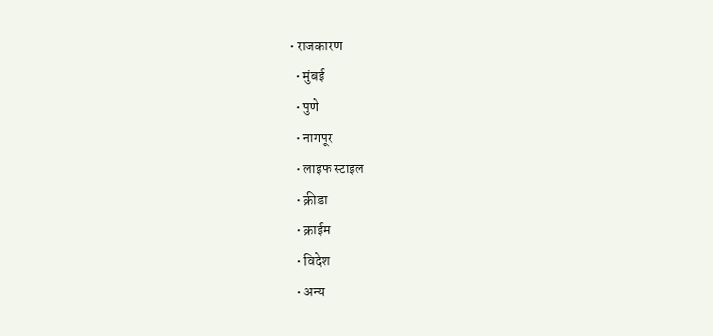• राजकारण
  • मुंबई
  • पुणे
  • नागपूर
  • लाइफ स्टाइल
  • क्रीडा
  • क्राईम
  • विदेश
  • अन्य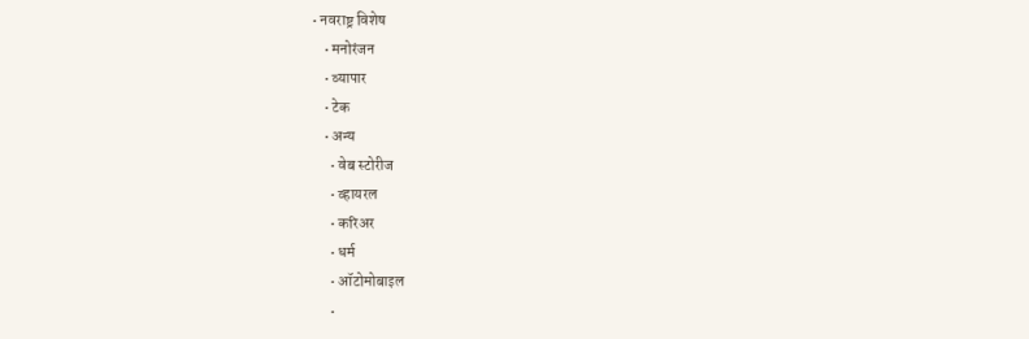• नवराष्ट्र विशेष
    • मनोरंजन
    • व्यापार
    • टेक
    • अन्य
      • वेब स्टोरीज
      • व्हायरल
      • करिअर
      • धर्म
      • ऑटोमोबाइल
      •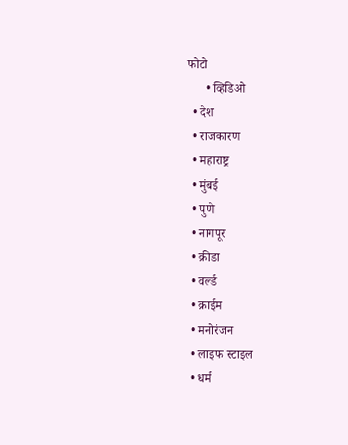फोटो
      • व्हिडिओ
  • देश
  • राजकारण
  • महाराष्ट्र
  • मुंबई
  • पुणे
  • नागपूर
  • क्रीडा
  • वर्ल्ड
  • क्राईम
  • मनोरंजन
  • लाइफ स्टाइल
  • धर्म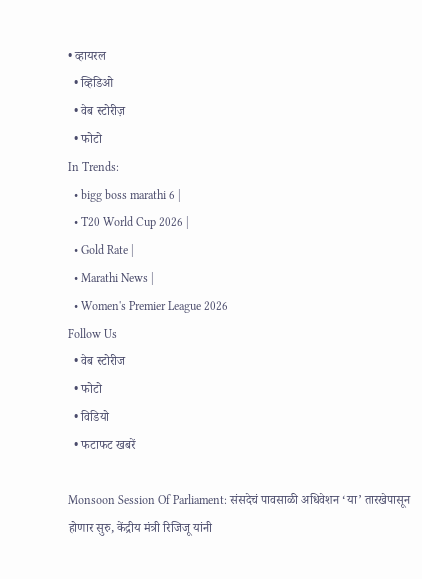• व्हायरल
  • व्हिडिओ
  • वेब स्टोरीज़
  • फोटो
In Trends:
  • bigg boss marathi 6 |
  • T20 World Cup 2026 |
  • Gold Rate |
  • Marathi News |
  • Women's Premier League 2026
Follow Us
  • वेब स्टोरीज
  • फोटो
  • विडियो
  • फटाफट खबरें

Monsoon Session Of Parliament: संसदेचं पावसाळी अधिवेशन ‘या’ तारखेपासून होणार सुरु, केंद्रीय मंत्री रिजिजू यांनी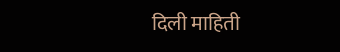दिली माहिती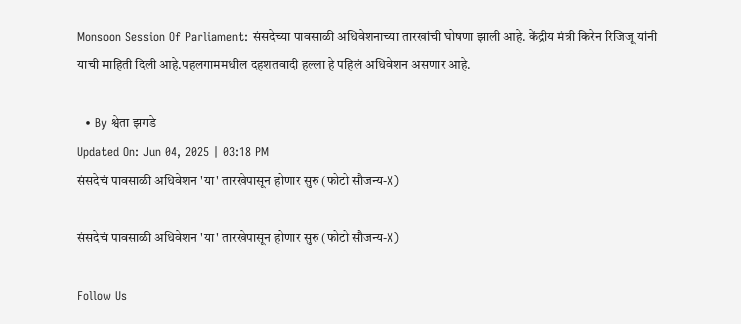Monsoon Session Of Parliament: संसदेच्या पावसाळी अधिवेशनाच्या तारखांची घोषणा झाली आहे. केंद्रीय मंत्री किरेन रिजिजू यांनी याची माहिती दिली आहे.पहलगाममधील दहशतवादी हल्ला हे पहिलं अधिवेशन असणार आहे.

  • By श्वेता झगडे
Updated On: Jun 04, 2025 | 03:18 PM
संसदेचं पावसाळी अधिवेशन 'या' तारखेपासून होणार सुरु (फोटो सौजन्य-X)

संसदेचं पावसाळी अधिवेशन 'या' तारखेपासून होणार सुरु (फोटो सौजन्य-X)

Follow Us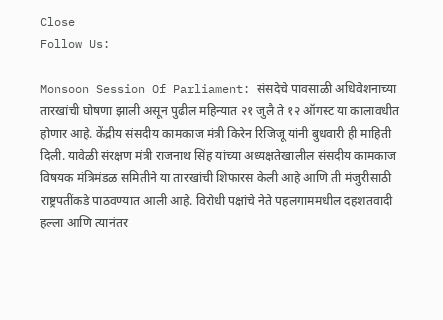Close
Follow Us:

Monsoon Session Of Parliament: संसदेचे पावसाळी अधिवेशनाच्या तारखांची घोषणा झाली असून पुढील महिन्यात २१ जुलै ते १२ ऑगस्ट या कालावधीत होणार आहे. केंद्रीय संसदीय कामकाज मंत्री किरेन रिजिजू यांनी बुधवारी ही माहिती दिली. यावेळी संरक्षण मंत्री राजनाथ सिंह यांच्या अध्यक्षतेखालील संसदीय कामकाज विषयक मंत्रिमंडळ समितीने या तारखांची शिफारस केली आहे आणि ती मंजुरीसाठी राष्ट्रपतींकडे पाठवण्यात आली आहे. विरोधी पक्षांचे नेते पहलगाममधील दहशतवादी हल्ला आणि त्यानंतर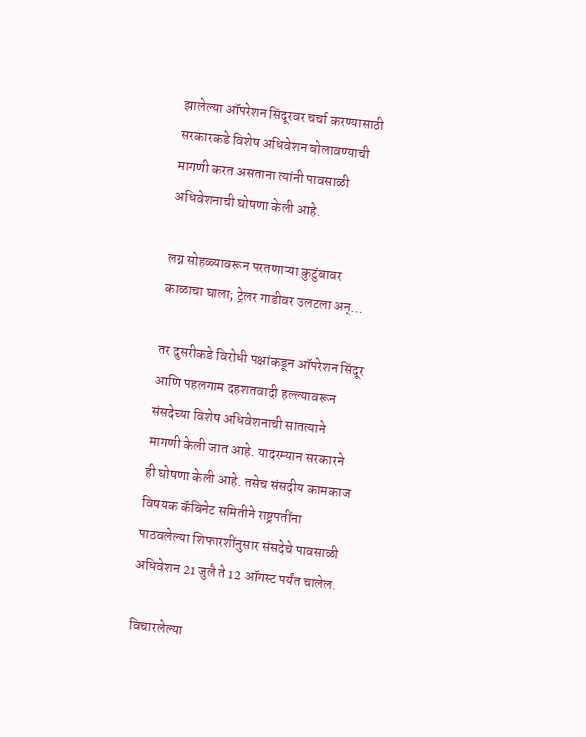झालेल्या ऑपरेशन सिंदूरवर चर्चा करण्यासाठी सरकारकडे विशेष अधिवेशन बोलावण्याची मागणी करत असताना त्यांनी पावसाळी अधिवेशनाची घोषणा केली आहे.

लग्न सोहळ्यावरून परतणाऱ्या कुटुंबावर काळाचा घाला; ट्रेलर गाडीवर उलटला अन्…

तर दुसरीकडे विरोधी पक्षांकडून ऑपरेशन सिंदूर आणि पहलगाम दहशतवादी हल्ल्यावरून संसदेच्या विशेष अधिवेशनाची सातत्याने मागणी केली जात आहे. यादरम्यान सरकारने ही घोषणा केली आहे. तसेच संसदीय कामकाज विषयक कॅबिनेट समितीने राष्ट्रपतींना पाठवलेल्या शिफारशींनुसार संसदेचे पावसाळी अधिवेशन 21 जुलै ते 12 ऑगस्ट पर्यंत चालेल.

विचारलेल्या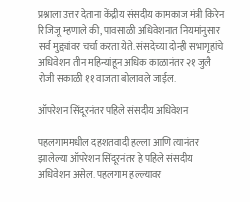प्रश्नाला उत्तर देताना केंद्रीय संसदीय कामकाज मंत्री किरेन रिजिजू म्हणाले की, पावसाळी अधिवेशनात नियमांनुसार सर्व मुद्द्यांवर चर्चा करता येते. संसदेच्या दोन्ही सभागृहांचे अधिवेशन तीन महिन्यांहून अधिक काळानंतर २१ जुलै रोजी सकाळी ११ वाजता बोलावले जाईल.

ऑपरेशन सिंदूरनंतर पहिले संसदीय अधिवेशन

पहलगाममधील दहशतवादी हल्ला आणि त्यानंतर झालेल्या ऑपरेशन सिंदूरनंतर हे पहिले संसदीय अधिवेशन असेल. पहलगाम हल्ल्यावर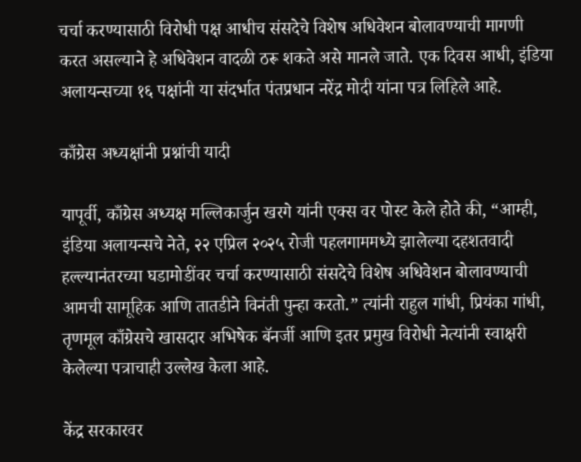चर्चा करण्यासाठी विरोधी पक्ष आधीच संसदेचे विशेष अधिवेशन बोलावण्याची मागणी करत असल्याने हे अधिवेशन वादळी ठरू शकते असे मानले जाते. एक दिवस आधी, इंडिया अलायन्सच्या १६ पक्षांनी या संदर्भात पंतप्रधान नरेंद्र मोदी यांना पत्र लिहिले आहे.

काँग्रेस अध्यक्षांनी प्रश्नांची यादी

यापूर्वी, काँग्रेस अध्यक्ष मल्लिकार्जुन खरगे यांनी एक्स वर पोस्ट केले होते की, “आम्ही, इंडिया अलायन्सचे नेते, २२ एप्रिल २०२५ रोजी पहलगाममध्ये झालेल्या दहशतवादी हल्ल्यानंतरच्या घडामोडींवर चर्चा करण्यासाठी संसदेचे विशेष अधिवेशन बोलावण्याची आमची सामूहिक आणि तातडीने विनंती पुन्हा करतो.” त्यांनी राहुल गांधी, प्रियंका गांधी, तृणमूल काँग्रेसचे खासदार अभिषेक बॅनर्जी आणि इतर प्रमुख विरोधी नेत्यांनी स्वाक्षरी केलेल्या पत्राचाही उल्लेख केला आहे.

केंद्र सरकारवर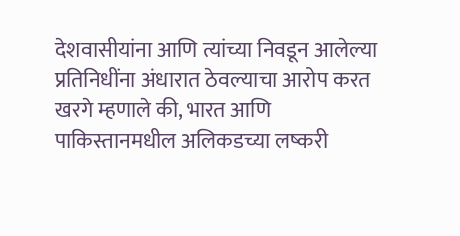देशवासीयांना आणि त्यांच्या निवडून आलेल्या प्रतिनिधींना अंधारात ठेवल्याचा आरोप करत खरगे म्हणाले की, भारत आणि पाकिस्तानमधील अलिकडच्या लष्करी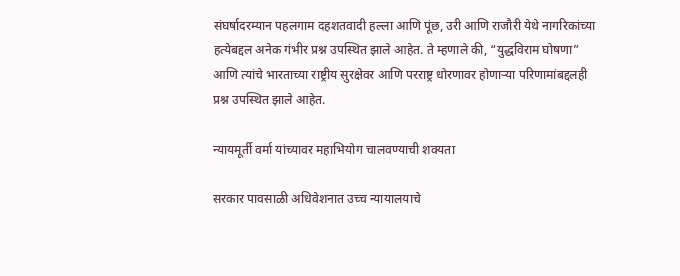संघर्षादरम्यान पहलगाम दहशतवादी हल्ला आणि पूंछ, उरी आणि राजौरी येथे नागरिकांच्या हत्येबद्दल अनेक गंभीर प्रश्न उपस्थित झाले आहेत. ते म्हणाले की, “युद्धविराम घोषणा” आणि त्यांचे भारताच्या राष्ट्रीय सुरक्षेवर आणि परराष्ट्र धोरणावर होणाऱ्या परिणामांबद्दलही प्रश्न उपस्थित झाले आहेत.

न्यायमूर्ती वर्मा यांच्यावर महाभियोग चालवण्याची शक्यता

सरकार पावसाळी अधिवेशनात उच्च न्यायालयाचे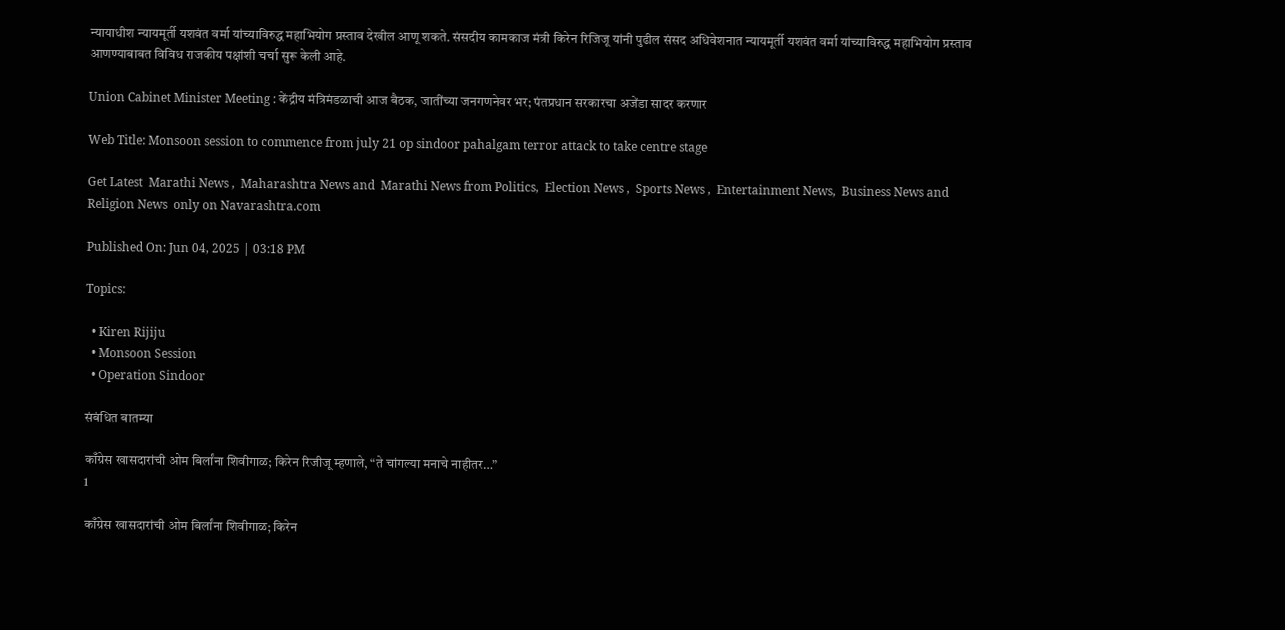न्यायाधीश न्यायमूर्ती यशवंत वर्मा यांच्याविरुद्ध महाभियोग प्रस्ताव देखील आणू शकते. संसदीय कामकाज मंत्री किरेन रिजिजू यांनी पुढील संसद अधिवेशनात न्यायमूर्ती यशवंत वर्मा यांच्याविरुद्ध महाभियोग प्रस्ताव आणण्याबाबत विविध राजकीय पक्षांशी चर्चा सुरू केली आहे.

Union Cabinet Minister Meeting : केंद्रीय मंत्रिमंडळाची आज बैठक, जातींच्या जनगणनेवर भर; पंतप्रधान सरकारचा अजेंडा सादर करणार

Web Title: Monsoon session to commence from july 21 op sindoor pahalgam terror attack to take centre stage

Get Latest  Marathi News ,  Maharashtra News and  Marathi News from Politics,  Election News ,  Sports News ,  Entertainment News,  Business News and   Religion News  only on Navarashtra.com

Published On: Jun 04, 2025 | 03:18 PM

Topics:

  • Kiren Rijiju
  • Monsoon Session
  • Operation Sindoor

संबंधित बातम्या

काँग्रेस खासदारांची ओम बिर्लांना शिवीगाळ; किरेन रिजीजू म्हणाले, “ते चांगल्या मनाचे नाहीतर…”
1

काँग्रेस खासदारांची ओम बिर्लांना शिवीगाळ; किरेन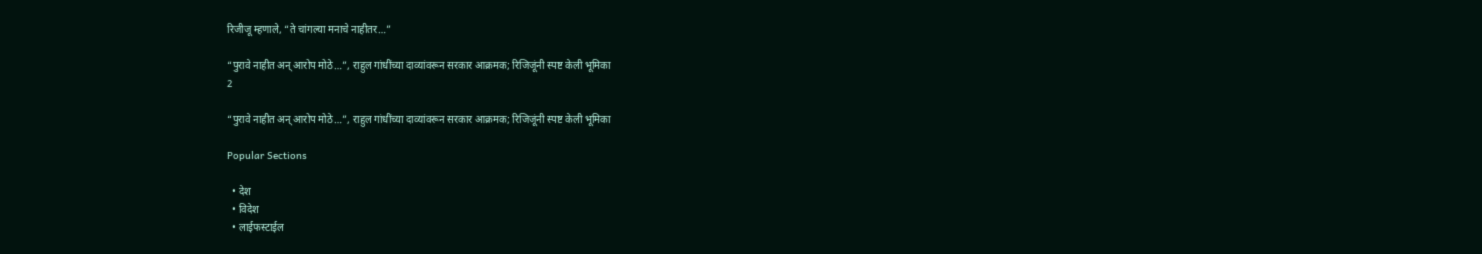रिजीजू म्हणाले, “ते चांगल्या मनाचे नाहीतर…”

“पुरावे नाहीत अन् आरोप मोठे…”, राहुल गांधींच्या दाव्यांवरून सरकार आक्रमक; रिजिजूंनी स्पष्ट केली भूमिका
2

“पुरावे नाहीत अन् आरोप मोठे…”, राहुल गांधींच्या दाव्यांवरून सरकार आक्रमक; रिजिजूंनी स्पष्ट केली भूमिका

Popular Sections

  • देश
  • विदेश
  • लाईफस्टाईल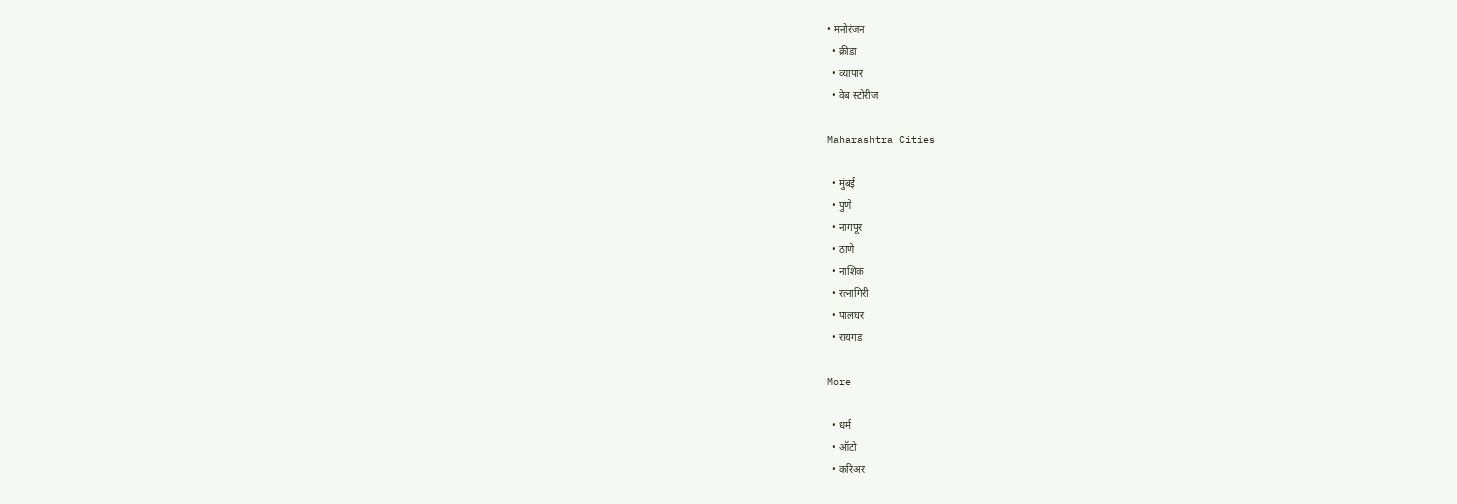• मनोरंजन
  • क्रीडा
  • व्यापार
  • वेब स्टोरीज

Maharashtra Cities

  • मुंबई
  • पुणे
  • नागपूर
  • ठाणे
  • नाशिक
  • रत्नागिरी
  • पालघर
  • रायगड

More

  • धर्म
  • ऑटो
  • करिअर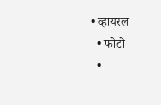• व्हायरल
  • फोटो
  •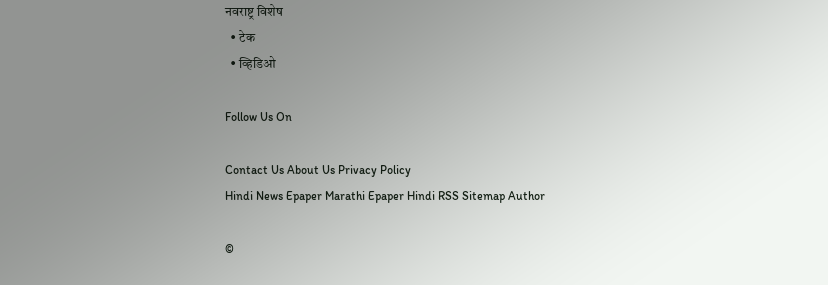नवराष्ट्र विशेष
  • टेक
  • व्हिडिओ

Follow Us On

Contact Us About Us Privacy Policy
Hindi News Epaper Marathi Epaper Hindi RSS Sitemap Author

©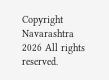Copyright Navarashtra 2026 All rights reserved.